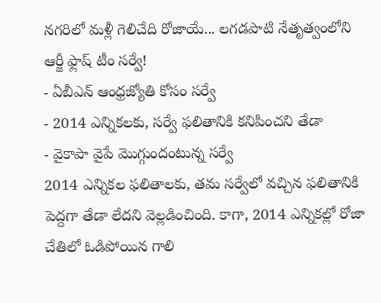నగరిలో మళ్లీ గెలిచేది రోజాయే... లగడపాటి నేతృత్వంలోని ఆర్జీ ఫ్లాష్ టీం సర్వే!
- ఏబీఎన్ ఆంధ్రజ్యోతి కోసం సర్వే
- 2014 ఎన్నికలకు, సర్వే ఫలితానికి కనిపించని తేడా
- వైకాపా వైపే మొగ్గుందంటున్న సర్వే
2014 ఎన్నికల ఫలితాలకు, తమ సర్వేలో వచ్చిన ఫలితానికి పెద్దగా తేడా లేదని వెల్లడించింది. కాగా, 2014 ఎన్నికల్లో రోజా చేతిలో ఓడిపోయిన గాలి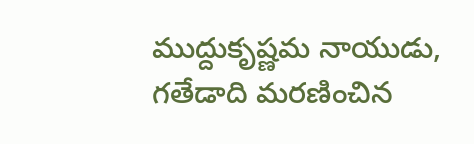ముద్దుకృష్ణమ నాయుడు, గతేడాది మరణించిన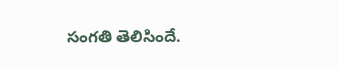సంగతి తెలిసిందే.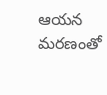ఆయన మరణంతో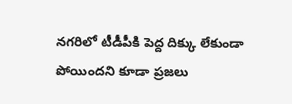నగరిలో టీడీపీకి పెద్ద దిక్కు లేకుండా పోయిందని కూడా ప్రజలు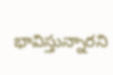భావిస్తున్నారని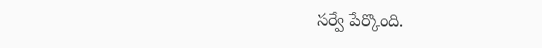సర్వే పేర్కొంది.